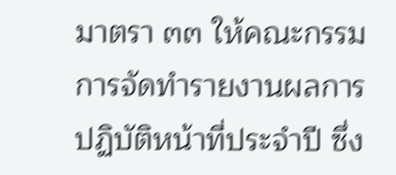มาตรา ๓๓ ให้คณะกรรมการจัดทำรายงานผลการปฏิบัติหน้าที่ประจำปี ซึ่ง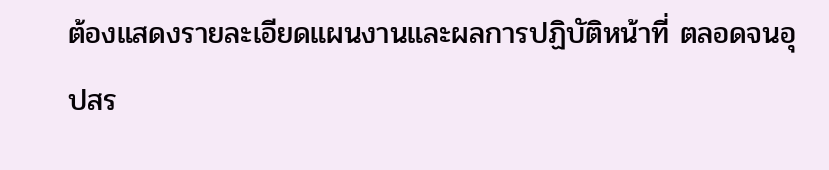ต้องแสดงรายละเอียดแผนงานและผลการปฏิบัติหน้าที่ ตลอดจนอุปสร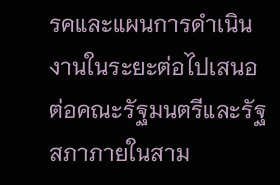รคและแผนการดำเนินงานในระยะต่อไปเสนอต่อคณะรัฐมนตรีและรัฐสภาภายในสาม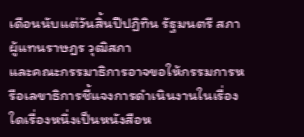เดือนนับแต่วันสิ้นปีปฏิทิน รัฐมนตรี สภาผู้แทนราษฎร วุฒิสภา
และคณะกรรมาธิการอาจขอให้กรรมการหรือเลขาธิการชี้แจงการดำเนินงานในเรื่องใดเรื่องหนึ่งเป็นหนังสือห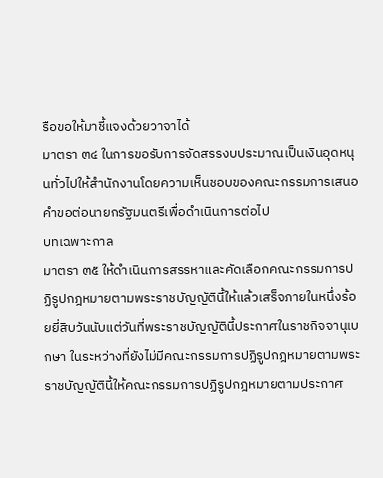รือขอให้มาชี้แจงด้วยวาจาได้
มาตรา ๓๔ ในการขอรับการจัดสรรงบประมาณเป็นเงินอุดหนุนทั่วไปให้สำนักงานโดยความเห็นชอบของคณะกรรมการเสนอคำขอต่อนายกรัฐมนตรีเพื่อดำเนินการต่อไป
บทเฉพาะกาล
มาตรา ๓๕ ให้ดำเนินการสรรหาและคัดเลือกคณะกรรมการปฏิรูปกฎหมายตามพระราชบัญญัตินี้ให้แล้วเสร็จภายในหนึ่งร้อยยี่สิบวันนับแต่วันที่พระราชบัญญัตินี้ประกาศในราชกิจจานุเบกษา ในระหว่างที่ยังไม่มีคณะกรรมการปฏิรูปกฎหมายตามพระราชบัญญัตินี้ให้คณะกรรมการปฏิรูปกฎหมายตามประกาศ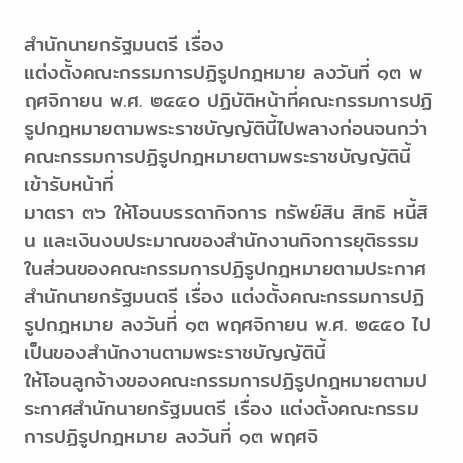สำนักนายกรัฐมนตรี เรื่อง
แต่งตั้งคณะกรรมการปฏิรูปกฎหมาย ลงวันที่ ๑๓ พฤศจิกายน พ.ศ. ๒๕๕๐ ปฏิบัติหน้าที่คณะกรรมการปฏิรูปกฎหมายตามพระราชบัญญัตินี้ไปพลางก่อนจนกว่าคณะกรรมการปฏิรูปกฎหมายตามพระราชบัญญัตินี้เข้ารับหน้าที่
มาตรา ๓๖ ให้โอนบรรดากิจการ ทรัพย์สิน สิทธิ หนี้สิน และเงินงบประมาณของสำนักงานกิจการยุติธรรมในส่วนของคณะกรรมการปฏิรูปกฎหมายตามประกาศสำนักนายกรัฐมนตรี เรื่อง แต่งตั้งคณะกรรมการปฏิรูปกฎหมาย ลงวันที่ ๑๓ พฤศจิกายน พ.ศ. ๒๕๕๐ ไปเป็นของสำนักงานตามพระราชบัญญัตินี้
ให้โอนลูกจ้างของคณะกรรมการปฏิรูปกฎหมายตามประกาศสำนักนายกรัฐมนตรี เรื่อง แต่งตั้งคณะกรรมการปฏิรูปกฎหมาย ลงวันที่ ๑๓ พฤศจิ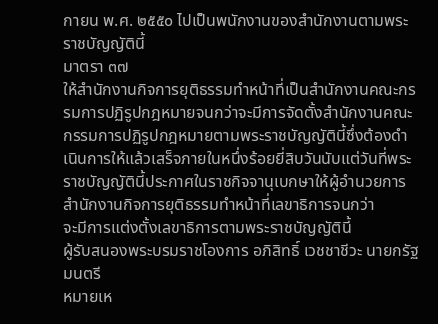กายน พ.ศ. ๒๕๕๐ ไปเป็นพนักงานของสำนักงานตามพระราชบัญญัตินี้
มาตรา ๓๗
ให้สำนักงานกิจการยุติธรรมทำหน้าที่เป็นสำนักงานคณะกรรมการปฏิรูปกฎหมายจนกว่าจะมีการจัดตั้งสำนักงานคณะกรรมการปฏิรูปกฎหมายตามพระราชบัญญัตินี้ซึ่งต้องดำเนินการให้แล้วเสร็จภายในหนึ่งร้อยยี่สิบวันนับแต่วันที่พระราชบัญญัตินี้ประกาศในราชกิจจานุเบกษาให้ผู้อำนวยการสำนักงานกิจการยุติธรรมทำหน้าที่เลขาธิการจนกว่า
จะมีการแต่งตั้งเลขาธิการตามพระราชบัญญัตินี้
ผู้รับสนองพระบรมราชโองการ อภิสิทธิ์ เวชชาชีวะ นายกรัฐมนตรี
หมายเห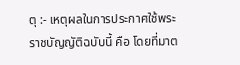ตุ :- เหตุผลในการประกาศใช้พระราชบัญญัติฉบับนี้ คือ โดยที่มาต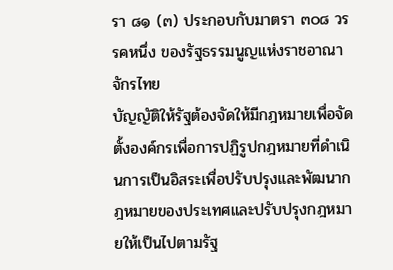รา ๘๑ (๓) ประกอบกับมาตรา ๓๐๘ วรรคหนึ่ง ของรัฐธรรมนูญแห่งราชอาณาจักรไทย
บัญญัติให้รัฐต้องจัดให้มีกฎหมายเพื่อจัดตั้งองค์กรเพื่อการปฏิรูปกฎหมายที่ดำเนินการเป็นอิสระเพื่อปรับปรุงและพัฒนากฎหมายของประเทศและปรับปรุงกฎหมายให้เป็นไปตามรัฐ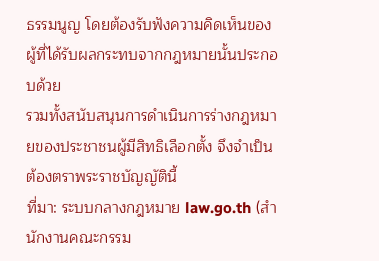ธรรมนูญ โดยต้องรับฟังความคิดเห็นของผู้ที่ได้รับผลกระทบจากกฎหมายนั้นประกอบด้วย
รวมทั้งสนับสนุนการดำเนินการร่างกฎหมายของประชาชนผู้มีสิทธิเลือกตั้ง จึงจำเป็นต้องตราพระราชบัญญัตินี้
ที่มา: ระบบกลางกฎหมาย law.go.th (สำนักงานคณะกรรม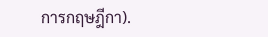การกฤษฎีกา).